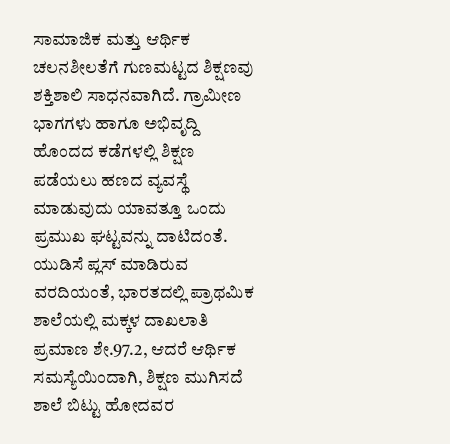ಸಾಮಾಜಿಕ ಮತ್ತು ಆರ್ಥಿಕ ಚಲನಶೀಲತೆಗೆ ಗುಣಮಟ್ಟದ ಶಿಕ್ಷಣವು ಶಕ್ತಿಶಾಲಿ ಸಾಧನವಾಗಿದೆ. ಗ್ರಾಮೀಣ ಭಾಗಗಳು ಹಾಗೂ ಅಭಿವೃದ್ದಿ ಹೊಂದದ ಕಡೆಗಳಲ್ಲಿ ಶಿಕ್ಷಣ ಪಡೆಯಲು ಹಣದ ವ್ಯವಸ್ಥೆ ಮಾಡುವುದು ಯಾವತ್ತೂ ಒಂದು ಪ್ರಮುಖ ಘಟ್ಟವನ್ನು ದಾಟಿದಂತೆ. ಯುಡಿಸೆ ಪ್ಲಸ್ ಮಾಡಿರುವ ವರದಿಯಂತೆ, ಭಾರತದಲ್ಲಿ ಪ್ರಾಥಮಿಕ ಶಾಲೆಯಲ್ಲಿ ಮಕ್ಕಳ ದಾಖಲಾತಿ ಪ್ರಮಾಣ ಶೇ.97.2, ಆದರೆ ಆರ್ಥಿಕ ಸಮಸ್ಯೆಯಿಂದಾಗಿ, ಶಿಕ್ಷಣ ಮುಗಿಸದೆ ಶಾಲೆ ಬಿಟ್ಟು ಹೋದವರ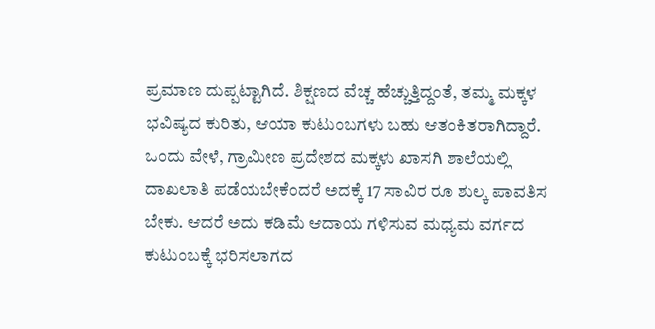ಪ್ರಮಾಣ ದುಪ್ಪಟ್ಟಾಗಿದೆ. ಶಿಕ್ಷಣದ ವೆಚ್ಚ ಹೆಚ್ಚುತ್ತಿದ್ದಂತೆ, ತಮ್ಮ ಮಕ್ಕಳ ಭವಿಷ್ಯದ ಕುರಿತು, ಆಯಾ ಕುಟುಂಬಗಳು ಬಹು ಆತಂಕಿತರಾಗಿದ್ದಾರೆ. ಒಂದು ವೇಳೆ, ಗ್ರಾಮೀಣ ಪ್ರದೇಶದ ಮಕ್ಕಳು ಖಾಸಗಿ ಶಾಲೆಯಲ್ಲಿ ದಾಖಲಾತಿ ಪಡೆಯಬೇಕೆಂದರೆ ಅದಕ್ಕೆ 17 ಸಾವಿರ ರೂ ಶುಲ್ಕ ಪಾವತಿಸ ಬೇಕು. ಆದರೆ ಅದು ಕಡಿಮೆ ಆದಾಯ ಗಳಿಸುವ ಮಧ್ಯಮ ವರ್ಗದ ಕುಟುಂಬಕ್ಕೆ ಭರಿಸಲಾಗದ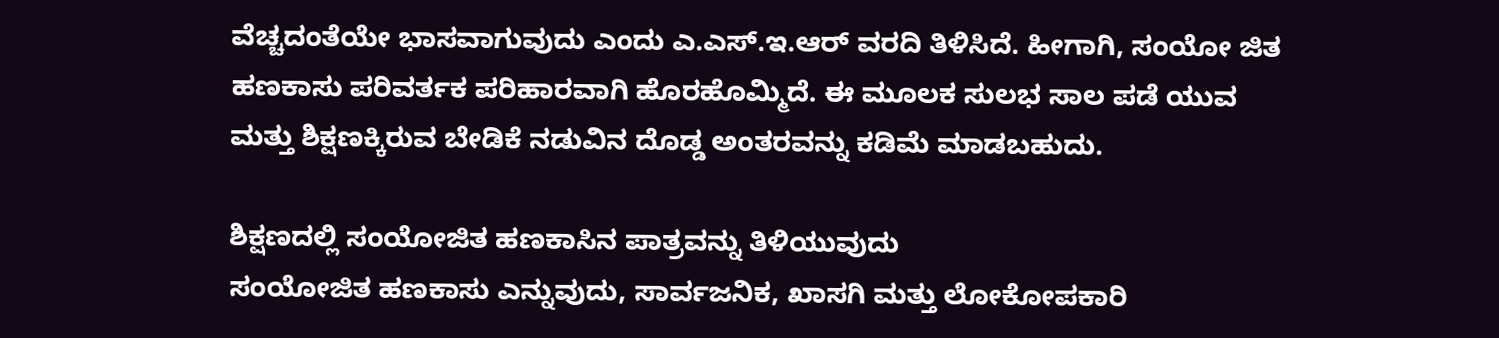ವೆಚ್ಚದಂತೆಯೇ ಭಾಸವಾಗುವುದು ಎಂದು ಎ.ಎಸ್.ಇ.ಆರ್ ವರದಿ ತಿಳಿಸಿದೆ. ಹೀಗಾಗಿ, ಸಂಯೋ ಜಿತ ಹಣಕಾಸು ಪರಿವರ್ತಕ ಪರಿಹಾರವಾಗಿ ಹೊರಹೊಮ್ಮಿದೆ. ಈ ಮೂಲಕ ಸುಲಭ ಸಾಲ ಪಡೆ ಯುವ ಮತ್ತು ಶಿಕ್ಷಣಕ್ಕಿರುವ ಬೇಡಿಕೆ ನಡುವಿನ ದೊಡ್ಡ ಅಂತರವನ್ನು ಕಡಿಮೆ ಮಾಡಬಹುದು.

ಶಿಕ್ಷಣದಲ್ಲಿ ಸಂಯೋಜಿತ ಹಣಕಾಸಿನ ಪಾತ್ರವನ್ನು ತಿಳಿಯುವುದು
ಸಂಯೋಜಿತ ಹಣಕಾಸು ಎನ್ನುವುದು, ಸಾರ್ವಜನಿಕ, ಖಾಸಗಿ ಮತ್ತು ಲೋಕೋಪಕಾರಿ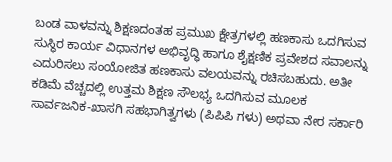ಬಂಡ ವಾಳವನ್ನು ಶಿಕ್ಷಣದಂತಹ ಪ್ರಮುಖ ಕ್ಷೇತ್ರಗಳಲ್ಲಿ ಹಣಕಾಸು ಒದಗಿಸುವ ಸುಸ್ಥಿರ ಕಾರ್ಯ ವಿಧಾನಗಳ ಅಭಿವೃದ್ಧಿ ಹಾಗೂ ಶೈಕ್ಷಣಿಕ ಪ್ರವೇಶದ ಸವಾಲನ್ನು ಎದುರಿಸಲು ಸಂಯೋಜಿತ ಹಣಕಾಸು ವಲಯವನ್ನು ರಚಿಸಬಹುದು. ಅತೀ ಕಡಿಮೆ ವೆಚ್ಚದಲ್ಲಿ ಉತ್ತಮ ಶಿಕ್ಷಣ ಸೌಲಭ್ಯ ಒದಗಿಸುವ ಮೂಲಕ ಸಾರ್ವಜನಿಕ-ಖಾಸಗಿ ಸಹಭಾಗಿತ್ವಗಳು (ಪಿಪಿಪಿ ಗಳು) ಅಥವಾ ನೇರ ಸರ್ಕಾರಿ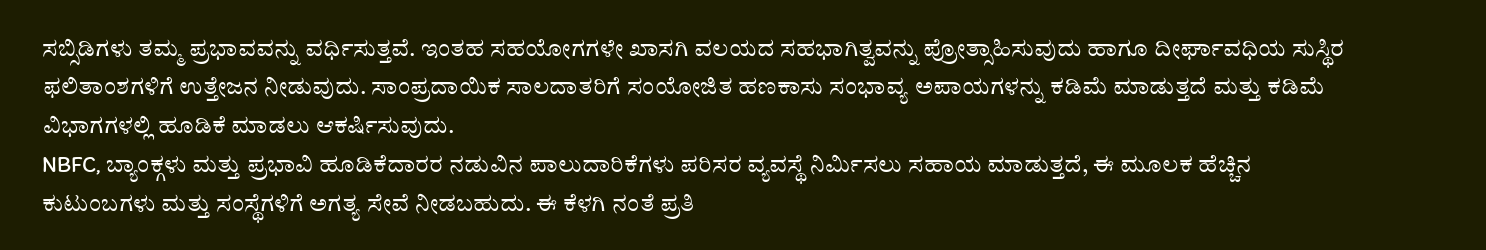ಸಬ್ಸಿಡಿಗಳು ತಮ್ಮ ಪ್ರಭಾವವನ್ನು ವರ್ಧಿಸುತ್ತವೆ. ಇಂತಹ ಸಹಯೋಗಗಳೇ ಖಾಸಗಿ ವಲಯದ ಸಹಭಾಗಿತ್ವವನ್ನು ಪ್ರೋತ್ಸಾಹಿಸುವುದು ಹಾಗೂ ದೀರ್ಘಾವಧಿಯ ಸುಸ್ಥಿರ ಫಲಿತಾಂಶಗಳಿಗೆ ಉತ್ತೇಜನ ನೀಡುವುದು. ಸಾಂಪ್ರದಾಯಿಕ ಸಾಲದಾತರಿಗೆ ಸಂಯೋಜಿತ ಹಣಕಾಸು ಸಂಭಾವ್ಯ ಅಪಾಯಗಳನ್ನು ಕಡಿಮೆ ಮಾಡುತ್ತದೆ ಮತ್ತು ಕಡಿಮೆ ವಿಭಾಗಗಳಲ್ಲಿ ಹೂಡಿಕೆ ಮಾಡಲು ಆಕರ್ಷಿಸುವುದು.
NBFC, ಬ್ಯಾಂಕ್ಗಳು ಮತ್ತು ಪ್ರಭಾವಿ ಹೂಡಿಕೆದಾರರ ನಡುವಿನ ಪಾಲುದಾರಿಕೆಗಳು ಪರಿಸರ ವ್ಯವಸ್ಥೆ ನಿರ್ಮಿಸಲು ಸಹಾಯ ಮಾಡುತ್ತದೆ, ಈ ಮೂಲಕ ಹೆಚ್ಚಿನ ಕುಟುಂಬಗಳು ಮತ್ತು ಸಂಸ್ಥೆಗಳಿಗೆ ಅಗತ್ಯ ಸೇವೆ ನೀಡಬಹುದು. ಈ ಕೆಳಗಿ ನಂತೆ ಪ್ರತಿ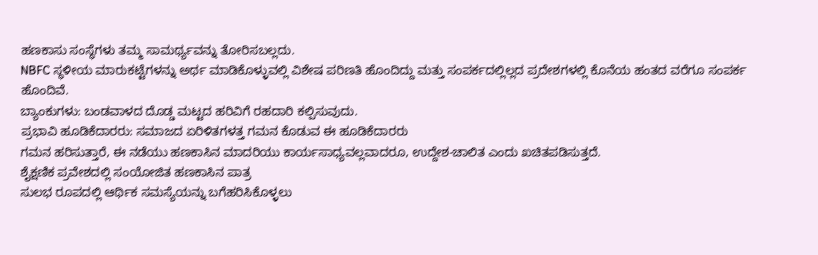ಹಣಕಾಸು ಸಂಸ್ಥೆಗಳು ತಮ್ಮ ಸಾಮರ್ಥ್ಯವನ್ನು ತೋರಿಸಬಲ್ಲದು.
NBFC ಸ್ಥಳೀಯ ಮಾರುಕಟ್ಟೆಗಳನ್ನು ಅರ್ಥ ಮಾಡಿಕೊಳ್ಳುವಲ್ಲಿ ವಿಶೇಷ ಪರಿಣತಿ ಹೊಂದಿದ್ದು ಮತ್ತು ಸಂಪರ್ಕದಲ್ಲಿಲ್ಲದ ಪ್ರದೇಶಗಳಲ್ಲಿ ಕೊನೆಯ ಹಂತದ ವರೆಗೂ ಸಂಪರ್ಕ ಹೊಂದಿವೆ.
ಬ್ಯಾಂಕುಗಳು: ಬಂಡವಾಳದ ದೊಡ್ಡ ಮಟ್ಟದ ಹರಿವಿಗೆ ರಹದಾರಿ ಕಲ್ಪಿಸುವುದು.
ಪ್ರಭಾವಿ ಹೂಡಿಕೆದಾರರು: ಸಮಾಜದ ಏರಿಳಿತಗಳತ್ತ ಗಮನ ಕೊಡುವ ಈ ಹೂಡಿಕೆದಾರರು
ಗಮನ ಹರಿಸುತ್ತಾರೆ, ಈ ನಡೆಯು ಹಣಕಾಸಿನ ಮಾದರಿಯು ಕಾರ್ಯಸಾಧ್ಯವಲ್ಲವಾದರೂ, ಉದ್ದೇಶ-ಚಾಲಿತ ಎಂದು ಖಚಿತಪಡಿಸುತ್ತದೆ.
ಶೈಕ್ಷಣಿಕ ಪ್ರವೇಶದಲ್ಲಿ ಸಂಯೋಜಿತ ಹಣಕಾಸಿನ ಪಾತ್ರ
ಸುಲಭ ರೂಪದಲ್ಲಿ ಆರ್ಥಿಕ ಸಮಸ್ಯೆಯನ್ನು ಬಗೆಹರಿಸಿಕೊಳ್ಳಲು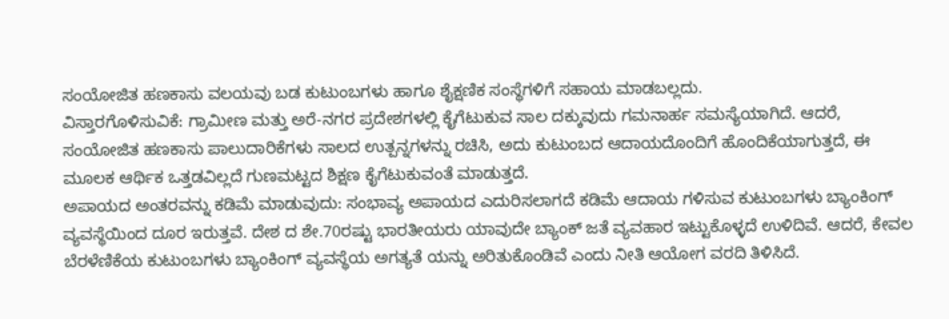ಸಂಯೋಜಿತ ಹಣಕಾಸು ವಲಯವು ಬಡ ಕುಟುಂಬಗಳು ಹಾಗೂ ಶೈಕ್ಷಣಿಕ ಸಂಸ್ಥೆಗಳಿಗೆ ಸಹಾಯ ಮಾಡಬಲ್ಲದು.
ವಿಸ್ತಾರಗೊಳಿಸುವಿಕೆ: ಗ್ರಾಮೀಣ ಮತ್ತು ಅರೆ-ನಗರ ಪ್ರದೇಶಗಳಲ್ಲಿ ಕೈಗೆಟುಕುವ ಸಾಲ ದಕ್ಕುವುದು ಗಮನಾರ್ಹ ಸಮಸ್ಯೆಯಾಗಿದೆ. ಆದರೆ, ಸಂಯೋಜಿತ ಹಣಕಾಸು ಪಾಲುದಾರಿಕೆಗಳು ಸಾಲದ ಉತ್ಪನ್ನಗಳನ್ನು ರಚಿಸಿ, ಅದು ಕುಟುಂಬದ ಆದಾಯದೊಂದಿಗೆ ಹೊಂದಿಕೆಯಾಗುತ್ತದೆ, ಈ ಮೂಲಕ ಆರ್ಥಿಕ ಒತ್ತಡವಿಲ್ಲದೆ ಗುಣಮಟ್ಟದ ಶಿಕ್ಷಣ ಕೈಗೆಟುಕುವಂತೆ ಮಾಡುತ್ತದೆ.
ಅಪಾಯದ ಅಂತರವನ್ನು ಕಡಿಮೆ ಮಾಡುವುದು: ಸಂಭಾವ್ಯ ಅಪಾಯದ ಎದುರಿಸಲಾಗದೆ ಕಡಿಮೆ ಆದಾಯ ಗಳಿಸುವ ಕುಟುಂಬಗಳು ಬ್ಯಾಂಕಿಂಗ್ ವ್ಯವಸ್ಥೆಯಿಂದ ದೂರ ಇರುತ್ತವೆ. ದೇಶ ದ ಶೇ.70ರಷ್ಟು ಭಾರತೀಯರು ಯಾವುದೇ ಬ್ಯಾಂಕ್ ಜತೆ ವ್ಯವಹಾರ ಇಟ್ಟುಕೊಳ್ಳದೆ ಉಳಿದಿವೆ. ಆದರೆ, ಕೇವಲ ಬೆರಳೆಣಿಕೆಯ ಕುಟುಂಬಗಳು ಬ್ಯಾಂಕಿಂಗ್ ವ್ಯವಸ್ಥೆಯ ಅಗತ್ಯತೆ ಯನ್ನು ಅರಿತುಕೊಂಡಿವೆ ಎಂದು ನೀತಿ ಆಯೋಗ ವರದಿ ತಿಳಿಸಿದೆ.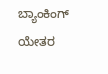ಬ್ಯಾಂಕಿಂಗ್ ಯೇತರ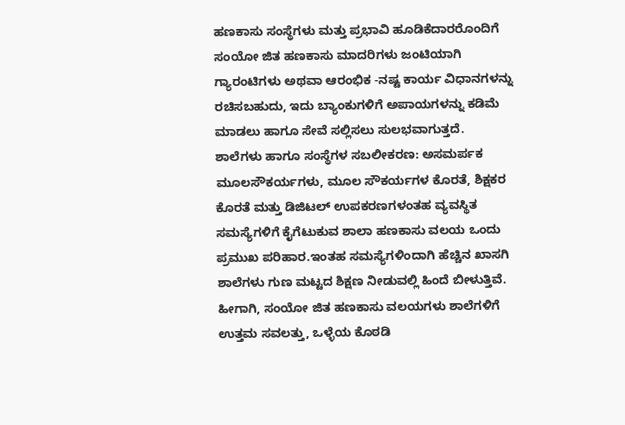ಹಣಕಾಸು ಸಂಸ್ಥೆಗಳು ಮತ್ತು ಪ್ರಭಾವಿ ಹೂಡಿಕೆದಾರರೊಂದಿಗೆ ಸಂಯೋ ಜಿತ ಹಣಕಾಸು ಮಾದರಿಗಳು ಜಂಟಿಯಾಗಿ ಗ್ಯಾರಂಟಿಗಳು ಅಥವಾ ಆರಂಭಿಕ -ನಷ್ಟ ಕಾರ್ಯ ವಿಧಾನಗಳನ್ನು ರಚಿಸಬಹುದು, ಇದು ಬ್ಯಾಂಕುಗಳಿಗೆ ಅಪಾಯಗಳನ್ನು ಕಡಿಮೆ ಮಾಡಲು ಹಾಗೂ ಸೇವೆ ಸಲ್ಲಿಸಲು ಸುಲಭವಾಗುತ್ತದೆ.
ಶಾಲೆಗಳು ಹಾಗೂ ಸಂಸ್ಥೆಗಳ ಸಬಲೀಕರಣ: ಅಸಮರ್ಪಕ ಮೂಲಸೌಕರ್ಯಗಳು, ಮೂಲ ಸೌಕರ್ಯಗಳ ಕೊರತೆ, ಶಿಕ್ಷಕರ ಕೊರತೆ ಮತ್ತು ಡಿಜಿಟಲ್ ಉಪಕರಣಗಳಂತಹ ವ್ಯವಸ್ಥಿತ ಸಮಸ್ಯೆಗಳಿಗೆ ಕೈಗೆಟುಕುವ ಶಾಲಾ ಹಣಕಾಸು ವಲಯ ಒಂದು ಪ್ರಮುಖ ಪರಿಹಾರ.ಇಂತಹ ಸಮಸ್ಯೆಗಳಿಂದಾಗಿ ಹೆಚ್ಚಿನ ಖಾಸಗಿ ಶಾಲೆಗಳು ಗುಣ ಮಟ್ಟದ ಶಿಕ್ಷಣ ನೀಡುವಲ್ಲಿ ಹಿಂದೆ ಬೀಳುತ್ತಿವೆ. ಹೀಗಾಗಿ, ಸಂಯೋ ಜಿತ ಹಣಕಾಸು ವಲಯಗಳು ಶಾಲೆಗಳಿಗೆ ಉತ್ತಮ ಸವಲತ್ತು, ಒಳ್ಳೆಯ ಕೊಠಡಿ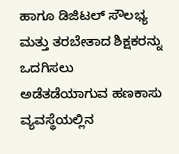ಹಾಗೂ ಡಿಜಿಟಲ್ ಸೌಲಭ್ಯ ಮತ್ತು ತರಬೇತಾದ ಶಿಕ್ಷಕರನ್ನು ಒದಗಿಸಲು ಅಡೆತಡೆಯಾಗುವ ಹಣಕಾಸು ವ್ಯವಸ್ಥೆಯಲ್ಲಿನ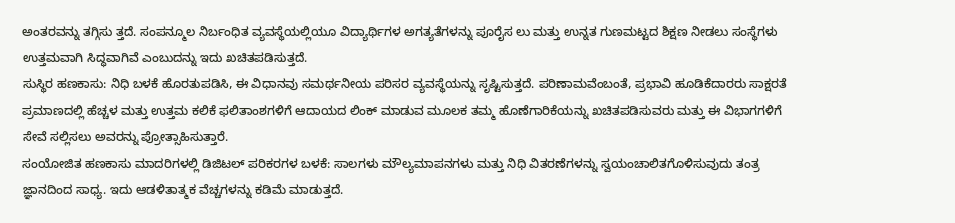ಅಂತರವನ್ನು ತಗ್ಗಿಸು ತ್ತದೆ. ಸಂಪನ್ಮೂಲ ನಿರ್ಬಂಧಿತ ವ್ಯವಸ್ಥೆಯಲ್ಲಿಯೂ ವಿದ್ಯಾರ್ಥಿಗಳ ಅಗತ್ಯತೆಗಳನ್ನು ಪೂರೈಸ ಲು ಮತ್ತು ಉನ್ನತ ಗುಣಮಟ್ಟದ ಶಿಕ್ಷಣ ನೀಡಲು ಸಂಸ್ಥೆಗಳು ಉತ್ತಮವಾಗಿ ಸಿದ್ಧವಾಗಿವೆ ಎಂಬುದನ್ನು ಇದು ಖಚಿತಪಡಿಸುತ್ತದೆ.
ಸುಸ್ಥಿರ ಹಣಕಾಸು: ನಿಧಿ ಬಳಕೆ ಹೊರತುಪಡಿಸಿ, ಈ ವಿಧಾನವು ಸಮರ್ಥನೀಯ ಪರಿಸರ ವ್ಯವಸ್ಥೆಯನ್ನು ಸೃಷ್ಟಿಸುತ್ತದೆ. ಪರಿಣಾಮವೆಂಬಂತೆ, ಪ್ರಭಾವಿ ಹೂಡಿಕೆದಾರರು ಸಾಕ್ಷರತೆ ಪ್ರಮಾಣದಲ್ಲಿ ಹೆಚ್ಚಳ ಮತ್ತು ಉತ್ತಮ ಕಲಿಕೆ ಫಲಿತಾಂಶಗಳಿಗೆ ಆದಾಯದ ಲಿಂಕ್ ಮಾಡುವ ಮೂಲಕ ತಮ್ಮ ಹೊಣೆಗಾರಿಕೆಯನ್ನು ಖಚಿತಪಡಿಸುವರು ಮತ್ತು ಈ ವಿಭಾಗಗಳಿಗೆ ಸೇವೆ ಸಲ್ಲಿಸಲು ಅವರನ್ನು ಪ್ರೋತ್ಸಾಹಿಸುತ್ತಾರೆ.
ಸಂಯೋಜಿತ ಹಣಕಾಸು ಮಾದರಿಗಳಲ್ಲಿ ಡಿಜಿಟಲ್ ಪರಿಕರಗಳ ಬಳಕೆ: ಸಾಲಗಳು ಮೌಲ್ಯಮಾಪನಗಳು ಮತ್ತು ನಿಧಿ ವಿತರಣೆಗಳನ್ನು ಸ್ವಯಂಚಾಲಿತಗೊಳಿಸುವುದು ತಂತ್ರ ಜ್ಞಾನದಿಂದ ಸಾಧ್ಯ. ಇದು ಆಡಳಿತಾತ್ಮಕ ವೆಚ್ಚಗಳನ್ನು ಕಡಿಮೆ ಮಾಡುತ್ತದೆ.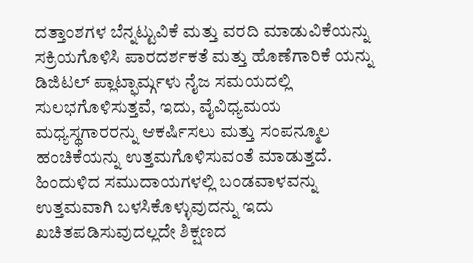ದತ್ತಾಂಶಗಳ ಬೆನ್ನಟ್ಟುವಿಕೆ ಮತ್ತು ವರದಿ ಮಾಡುವಿಕೆಯನ್ನು ಸಕ್ರಿಯಗೊಳಿಸಿ ಪಾರದರ್ಶಕತೆ ಮತ್ತು ಹೊಣೆಗಾರಿಕೆ ಯನ್ನು ಡಿಜಿಟಲ್ ಪ್ಲಾಟ್ಫಾರ್ಮ್ಗಳು ನೈಜ ಸಮಯದಲ್ಲಿ ಸುಲಭಗೊಳಿಸುತ್ತವೆ, ಇದು, ವೈವಿಧ್ಯಮಯ ಮಧ್ಯಸ್ಥಗಾರರನ್ನು ಆಕರ್ಷಿಸಲು ಮತ್ತು ಸಂಪನ್ಮೂಲ ಹಂಚಿಕೆಯನ್ನು ಉತ್ತಮಗೊಳಿಸುವಂತೆ ಮಾಡುತ್ತದೆ. ಹಿಂದುಳಿದ ಸಮುದಾಯಗಳಲ್ಲಿ ಬಂಡವಾಳವನ್ನು ಉತ್ತಮವಾಗಿ ಬಳಸಿಕೊಳ್ಳುವುದನ್ನು ಇದು ಖಚಿತಪಡಿಸುವುದಲ್ಲದೇ ಶಿಕ್ಷಣದ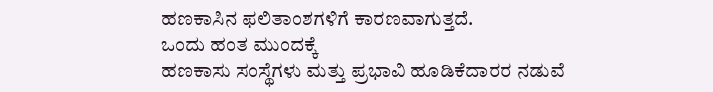ಹಣಕಾಸಿನ ಫಲಿತಾಂಶಗಳಿಗೆ ಕಾರಣವಾಗುತ್ತದೆ.
ಒಂದು ಹಂತ ಮುಂದಕ್ಕೆ
ಹಣಕಾಸು ಸಂಸ್ಥೆಗಳು ಮತ್ತು ಪ್ರಭಾವಿ ಹೂಡಿಕೆದಾರರ ನಡುವೆ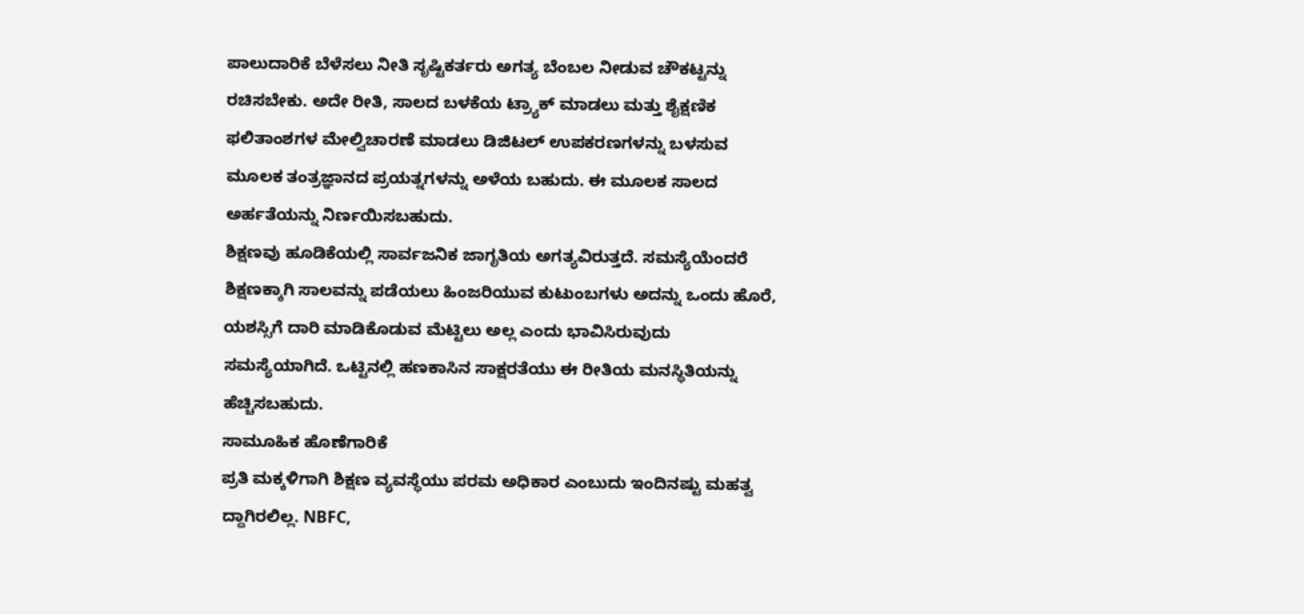ಪಾಲುದಾರಿಕೆ ಬೆಳೆಸಲು ನೀತಿ ಸೃಷ್ಟಿಕರ್ತರು ಅಗತ್ಯ ಬೆಂಬಲ ನೀಡುವ ಚೌಕಟ್ಟನ್ನು ರಚಿಸಬೇಕು. ಅದೇ ರೀತಿ, ಸಾಲದ ಬಳಕೆಯ ಟ್ರ್ಯಾಕ್ ಮಾಡಲು ಮತ್ತು ಶೈಕ್ಷಣಿಕ ಫಲಿತಾಂಶಗಳ ಮೇಲ್ವಿಚಾರಣೆ ಮಾಡಲು ಡಿಜಿಟಲ್ ಉಪಕರಣಗಳನ್ನು ಬಳಸುವ ಮೂಲಕ ತಂತ್ರಜ್ಞಾನದ ಪ್ರಯತ್ನಗಳನ್ನು ಅಳೆಯ ಬಹುದು. ಈ ಮೂಲಕ ಸಾಲದ ಅರ್ಹತೆಯನ್ನು ನಿರ್ಣಯಿಸಬಹುದು.
ಶಿಕ್ಷಣವು ಹೂಡಿಕೆಯಲ್ಲಿ ಸಾರ್ವಜನಿಕ ಜಾಗೃತಿಯ ಅಗತ್ಯವಿರುತ್ತದೆ. ಸಮಸ್ಯೆಯೆಂದರೆ ಶಿಕ್ಷಣಕ್ಕಾಗಿ ಸಾಲವನ್ನು ಪಡೆಯಲು ಹಿಂಜರಿಯುವ ಕುಟುಂಬಗಳು ಅದನ್ನು ಒಂದು ಹೊರೆ, ಯಶಸ್ಸಿಗೆ ದಾರಿ ಮಾಡಿಕೊಡುವ ಮೆಟ್ಟಿಲು ಅಲ್ಲ ಎಂದು ಭಾವಿಸಿರುವುದು ಸಮಸ್ಯೆಯಾಗಿದೆ. ಒಟ್ಟಿನಲ್ಲಿ ಹಣಕಾಸಿನ ಸಾಕ್ಷರತೆಯು ಈ ರೀತಿಯ ಮನಸ್ಥಿತಿಯನ್ನು ಹೆಚ್ಚಿಸಬಹುದು.
ಸಾಮೂಹಿಕ ಹೊಣೆಗಾರಿಕೆ
ಪ್ರತಿ ಮಕ್ಕಳಿಗಾಗಿ ಶಿಕ್ಷಣ ವ್ಯವಸ್ಥೆಯು ಪರಮ ಅಧಿಕಾರ ಎಂಬುದು ಇಂದಿನಷ್ಟು ಮಹತ್ವ ದ್ದಾಗಿರಲಿಲ್ಲ. NBFC,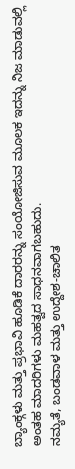ಬ್ಯಾಂಕ್ಗಳು ಮತ್ತು ಪ್ರಭಾವಿ ಹೂಡಿಕೆ ದಾರರನ್ನು ಸಂಯೋಜಿಸುವ ಮೂಲಕ ಇದನ್ನು ನಿಜ ಮಾಡುವಲ್ಲಿ ಅಂತಹ ಮಾದರಿಗಳು ಮಹತ್ವದ ಸಾಧನವಾಗಬಹುದು.
ನಮ್ಯತೆ, ಬಂಡವಾಳ ಮತ್ತು ಉದ್ದೇಶ-ಚಾಲಿತ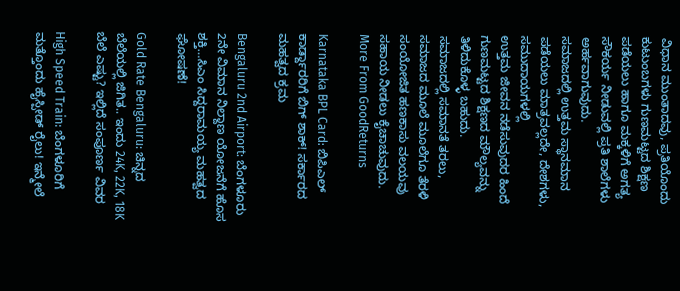ವಿಧಾನ ಮುಂತಾದವು, ಪ್ರತಿಯೊಂದು ಕುಟುಂಬಗಳು ಗುಣಮಟ್ಟದ ಶಿಕ್ಷಣ ಪಡೆಯಲು ಹಾಗೂ ಮಕ್ಕಳಿಗೆ ಅಗತ್ಯ ಸೌಕರ್ಯ ನೀಡುವಲ್ಲಿ ಪ್ರತಿ ಶಾಲೆಗಳು ಅರ್ಹವಾಗುವುದು.
ಸಮಾಜದಲ್ಲಿ ಉತ್ತಮ ಸ್ಥಾನಮಾನ ಪಡೆಯಲು ಮಾತ್ರವಲ್ಲದೇ, ದೇಶಗಳು, ಸಮುದಾಯಗಳಲ್ಲಿ
ಉತ್ತಮ ಜೀವನ ನಡೆಸುವುದರ ಹಿಂದೆ ಗುಣಮಟ್ಟದ ಶಿಕ್ಷಣದ ಮೌಲ್ಯವನ್ನು ತಿಳಿದುಕೊಳ್ಳ ಬಹುದು.
ಸಮಾಜದಲ್ಲಿ ಸಮಾನತೆ ತರಲು, ಸಮಾಜದ ಮೂಲೆ ಮೂಲೆಗೂ ತೆರಳಿ ಸಂಯೋಜಿತ ಹಣಕಾಸು ವಲಯವು ಸಹಾಯ ನೀಡಲು ಕೈಚಾಚುವುದು.
More From GoodReturns

Karnataka BPL Card: ಬಿಪಿಎಲ್ ಕಾರ್ಡ್ದಾರರಿಗೆ ಬಿಗ್ ಶಾಕ್! ಸರ್ಕಾರದ ಮಹತ್ವದ ಕ್ರಮ

Bengaluru 2nd Airport: ಬೆಂಗಳೂರು 2ನೇ ವಿಮಾನ ನಿಲ್ದಾಣ ಯೋಜನೆಗೆ ಹೊಸ ಶಕ್ತಿ…ಸಿಎಂ ಸಿದ್ದರಾಮಯ್ಯ ಮಹತ್ವದ ಘೋಷಣೆ!

Gold Rate Bengaluru: ಚಿನ್ನದ ಬೆಲೆಯಲ್ಲಿ ಜಿಗಿತ.. ಇಂದು 24K, 22K, 18K ಬೆಲೆ ಎಷ್ಟು? ಇಲ್ಲಿದೆ ಸಂಪೂರ್ಣ ವಿವರ

High Speed Train: ಬೆಂಗಳೂರಿಗೆ ಮತ್ತೊಂದು ಹೈಸ್ಪೀಡ್ ರೈಲು! ಇನ್ಮೇಲೆ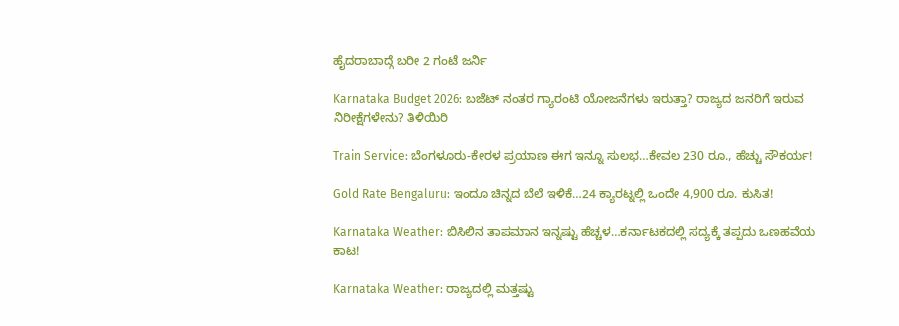ಹೈದರಾಬಾದ್ಗೆ ಬರೀ 2 ಗಂಟೆ ಜರ್ನಿ

Karnataka Budget 2026: ಬಜೆಟ್ ನಂತರ ಗ್ಯಾರಂಟಿ ಯೋಜನೆಗಳು ಇರುತ್ತಾ? ರಾಜ್ಯದ ಜನರಿಗೆ ಇರುವ ನಿರೀಕ್ಷೆಗಳೇನು? ತಿಳಿಯಿರಿ

Train Service: ಬೆಂಗಳೂರು-ಕೇರಳ ಪ್ರಯಾಣ ಈಗ ಇನ್ನೂ ಸುಲಭ…ಕೇವಲ 230 ರೂ., ಹೆಚ್ಚು ಸೌಕರ್ಯ!

Gold Rate Bengaluru: ಇಂದೂ ಚಿನ್ನದ ಬೆಲೆ ಇಳಿಕೆ…24 ಕ್ಯಾರಟ್ನಲ್ಲಿ ಒಂದೇ 4,900 ರೂ. ಕುಸಿತ!

Karnataka Weather: ಬಿಸಿಲಿನ ತಾಪಮಾನ ಇನ್ನಷ್ಟು ಹೆಚ್ಚಳ…ಕರ್ನಾಟಕದಲ್ಲಿ ಸದ್ಯಕ್ಕೆ ತಪ್ಪದು ಒಣಹವೆಯ ಕಾಟ!

Karnataka Weather: ರಾಜ್ಯದಲ್ಲಿ ಮತ್ತಷ್ಟು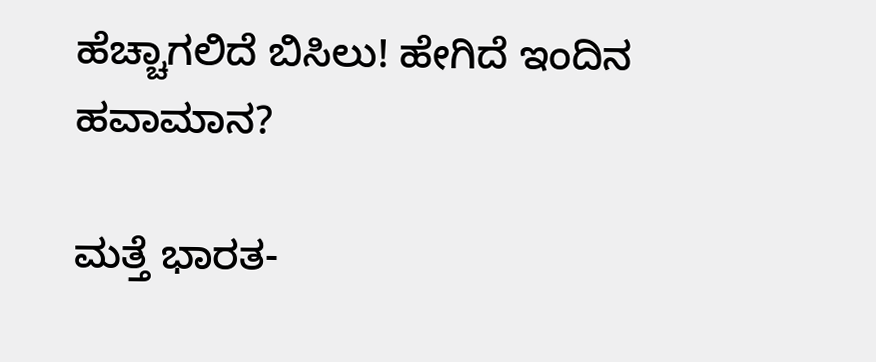ಹೆಚ್ಚಾಗಲಿದೆ ಬಿಸಿಲು! ಹೇಗಿದೆ ಇಂದಿನ ಹವಾಮಾನ?

ಮತ್ತೆ ಭಾರತ-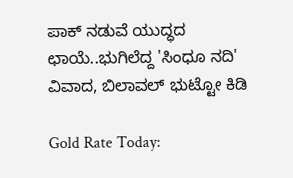ಪಾಕ್ ನಡುವೆ ಯುದ್ಧದ ಛಾಯೆ..ಭುಗಿಲೆದ್ದ 'ಸಿಂಧೂ ನದಿ' ವಿವಾದ, ಬಿಲಾವಲ್ ಭುಟ್ಟೋ ಕಿಡಿ

Gold Rate Today: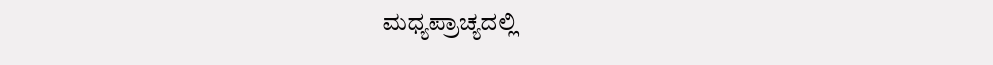ಮಧ್ಯಪ್ರಾಚ್ಯದಲ್ಲಿ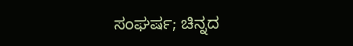ಸಂಘರ್ಷ; ಚಿನ್ನದ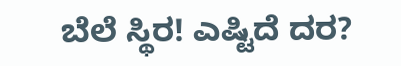ಬೆಲೆ ಸ್ಥಿರ! ಎಷ್ಟಿದೆ ದರ?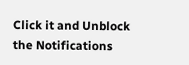Click it and Unblock the Notifications